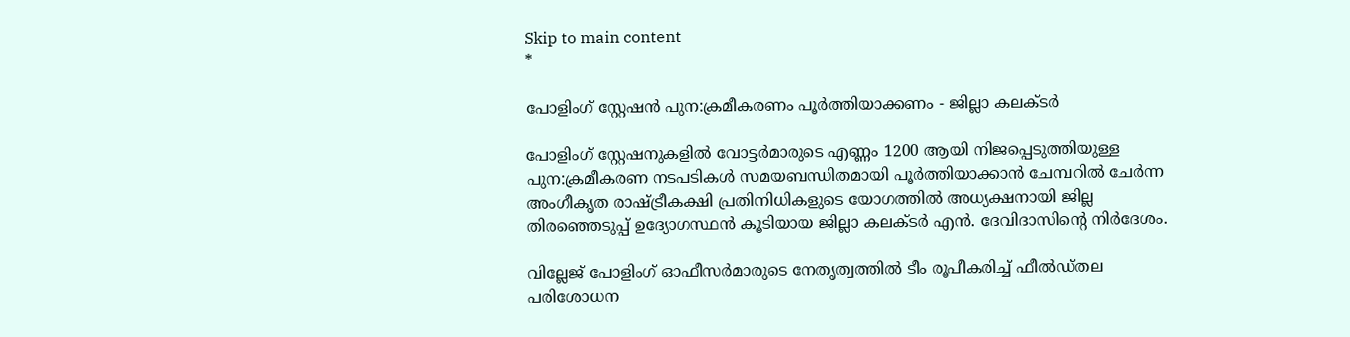Skip to main content
*

പോളിംഗ് സ്റ്റേഷന്‍ പുന:ക്രമീകരണം പൂര്‍ത്തിയാക്കണം - ജില്ലാ കലക്ടര്‍

പോളിംഗ് സ്റ്റേഷനുകളില്‍ വോട്ടര്‍മാരുടെ എണ്ണം 1200 ആയി നിജപ്പെടുത്തിയുള്ള പുന:ക്രമീകരണ നടപടികള്‍ സമയബന്ധിതമായി പൂര്‍ത്തിയാക്കാന്‍ ചേമ്പറില്‍ ചേര്‍ന്ന അംഗീകൃത രാഷ്ട്രീകക്ഷി പ്രതിനിധികളുടെ യോഗത്തില്‍ അധ്യക്ഷനായി ജില്ല തിരഞ്ഞെടുപ്പ് ഉദ്യോഗസ്ഥന്‍ കൂടിയായ ജില്ലാ കലക്ടര്‍ എന്‍. ദേവിദാസിന്റെ നിര്‍ദേശം.

വില്ലേജ് പോളിംഗ് ഓഫീസര്‍മാരുടെ നേതൃത്വത്തില്‍ ടീം രൂപീകരിച്ച് ഫീല്‍ഡ്തല പരിശോധന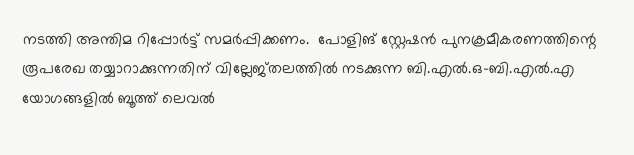നടത്തി അന്തിമ റിപ്പോര്‍ട്ട് സമര്‍പ്പിക്കണം.  പോളിങ് സ്റ്റേഷന്‍ പുനക്രമീകരണത്തിന്റെ രൂപരേഖ തയ്യാറാക്കുന്നതിന് വില്ലേജ്തലത്തില്‍ നടക്കുന്ന ബി.എല്‍.ഒ-ബി.എല്‍.എ യോഗങ്ങളില്‍ ബൂത്ത് ലെവല്‍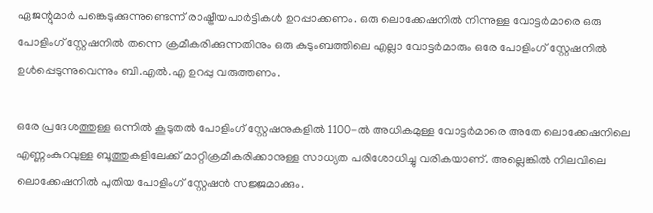ഏജന്റുമാര്‍ പങ്കെടുക്കുന്നുണ്ടെന്ന് രാഷ്ട്രീയപാര്‍ട്ടികള്‍ ഉറപ്പാക്കണം. ഒരു ലൊക്കേഷനില്‍ നിന്നുള്ള വോട്ടര്‍മാരെ ഒരു പോളിംഗ് സ്റ്റേഷനില്‍ തന്നെ ക്രമീകരിക്കുന്നതിനും ഒരു കുടുംബത്തിലെ എല്ലാ വോട്ടര്‍മാരും ഒരേ പോളിംഗ് സ്റ്റേഷനില്‍ ഉള്‍പ്പെടുന്നുവെന്നും ബി.എല്‍.എ ഉറപ്പു വരുത്തണം.

ഒരേ പ്രദേശത്തുള്ള ഒന്നില്‍ കൂടുതല്‍ പോളിംഗ് സ്റ്റേഷനുകളില്‍ 1100-ല്‍ അധികമുള്ള വോട്ടര്‍മാരെ അതേ ലൊക്കേഷനിലെ എണ്ണംകുറവുള്ള ബൂത്തുകളിലേക്ക് മാറ്റിക്രമീകരിക്കാനുള്ള സാധ്യത പരിശോധിച്ചു വരികയാണ്. അല്ലെങ്കില്‍ നിലവിലെ ലൊക്കേഷനില്‍ പുതിയ പോളിംഗ് സ്റ്റേഷന്‍ സജ്ജമാക്കും.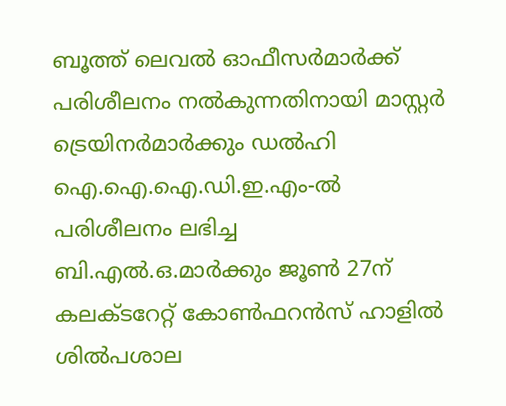ബൂത്ത് ലെവല്‍ ഓഫീസര്‍മാര്‍ക്ക് പരിശീലനം നല്‍കുന്നതിനായി മാസ്റ്റര്‍ ട്രെയിനര്‍മാര്‍ക്കും ഡല്‍ഹി ഐ.ഐ.ഐ.ഡി.ഇ.എം-ല്‍ പരിശീലനം ലഭിച്ച ബി.എല്‍.ഒ.മാര്‍ക്കും ജൂണ്‍ 27ന് കലക്ടറേറ്റ് കോണ്‍ഫറന്‍സ് ഹാളില്‍ ശില്‍പശാല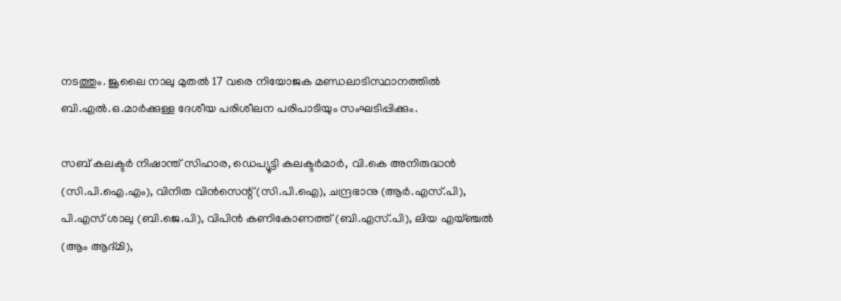നടത്തും. ജൂലൈ നാലു മുതല്‍ 17 വരെ നിയോജക മണ്ഡലാടിസ്ഥാനത്തില്‍ ബി.എല്‍.ഒ.മാര്‍ക്കുള്ള ദേശീയ പരിശീലന പരിപാടിയും സംഘടിപ്പിക്കും.

സബ് കലക്ടര്‍ നിഷാന്ത് സിഹാര, ഡെപ്യൂട്ടി കലക്ടര്‍മാര്‍, വി.കെ അനിരുദ്ധന്‍ (സി.പി.ഐ.എം), വിനിത വിന്‍സെന്റ് (സി.പി.ഐ), ചന്ദ്രഭാനു (ആര്‍.എസ്.പി), പി.എസ് ശാലു (ബി.ജെ.പി), വിപിന്‍ കണികോണത്ത് (ബി.എസ്.പി), ലിയ എയ്ഞ്ചല്‍ (ആം ആദ്മി),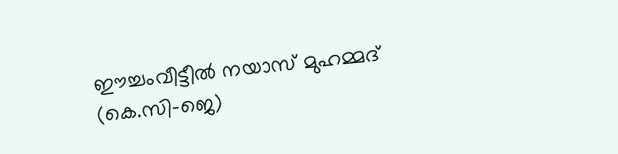ഈച്ചംവീട്ടീല്‍ നയാസ് മുഹമ്മദ് (കെ.സി-ജെ)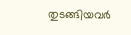തുടങ്ങിയവര്‍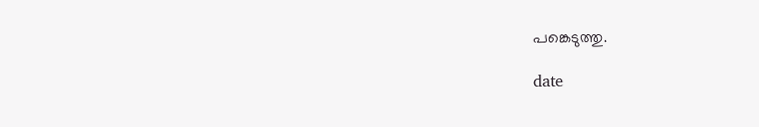പങ്കെടുത്തു.

date